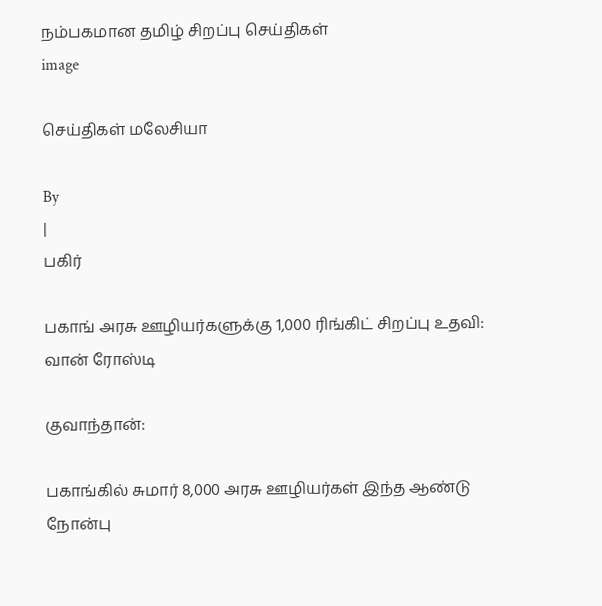நம்பகமான தமிழ் சிறப்பு செய்திகள்
image

செய்திகள் மலேசியா

By
|
பகிர்

பகாங் அரசு ஊழியர்களுக்கு 1,000 ரிங்கிட் சிறப்பு உதவி: வான் ரோஸ்டி

குவாந்தான்:

பகாங்கில் சுமார் 8,000 அரசு ஊழியர்கள் இந்த ஆண்டு நோன்பு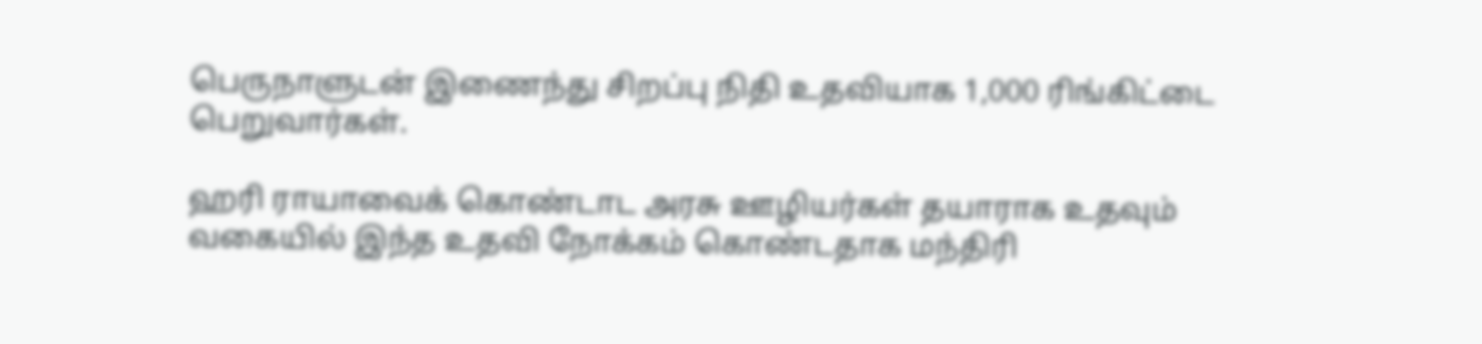பெருநாளுடன் இணைந்து சிறப்பு நிதி உதவியாக 1,000 ரிங்கிட்டை பெறுவார்கள்.

ஹரி ராயாவைக் கொண்டாட அரசு ஊழியர்கள் தயாராக உதவும் வகையில் இந்த உதவி நோக்கம் கொண்டதாக மந்திரி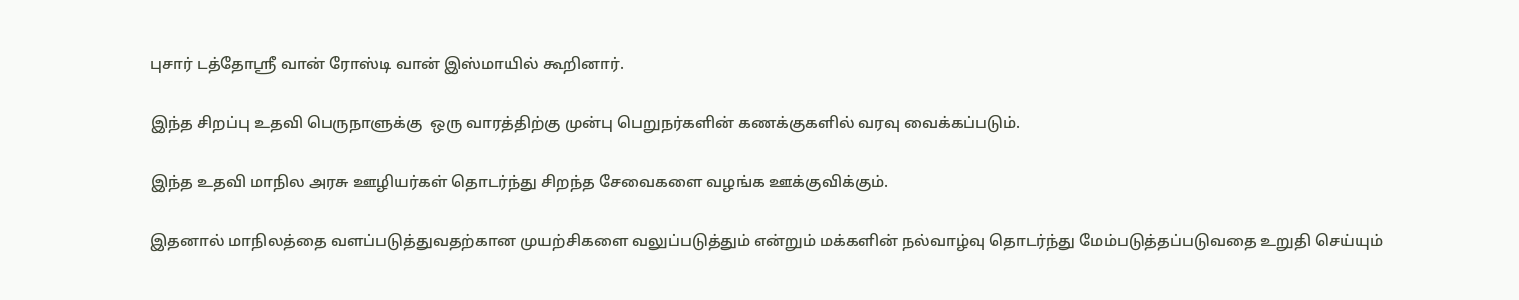புசார் டத்தோஸ்ரீ வான் ரோஸ்டி வான் இஸ்மாயில் கூறினார்.

இந்த சிறப்பு உதவி பெருநாளுக்கு  ஒரு வாரத்திற்கு முன்பு பெறுநர்களின் கணக்குகளில் வரவு வைக்கப்படும்.

இந்த உதவி மாநில அரசு ஊழியர்கள் தொடர்ந்து சிறந்த சேவைகளை வழங்க ஊக்குவிக்கும்.

இதனால் மாநிலத்தை வளப்படுத்துவதற்கான முயற்சிகளை வலுப்படுத்தும் என்றும் மக்களின் நல்வாழ்வு தொடர்ந்து மேம்படுத்தப்படுவதை உறுதி செய்யும்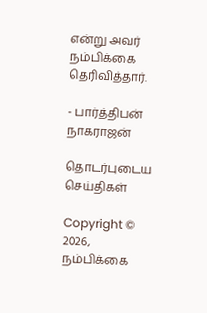என்று அவர் நம்பிக்கை தெரிவித்தார்.

- பார்த்திபன் நாகராஜன்

தொடர்புடைய செய்திகள்

Copyright © 2026, நம்பிக்கை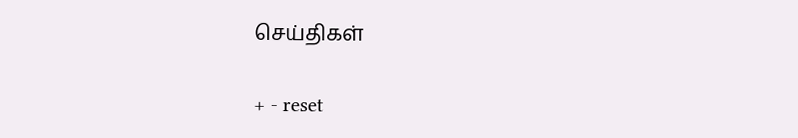செய்திகள்

+ - reset